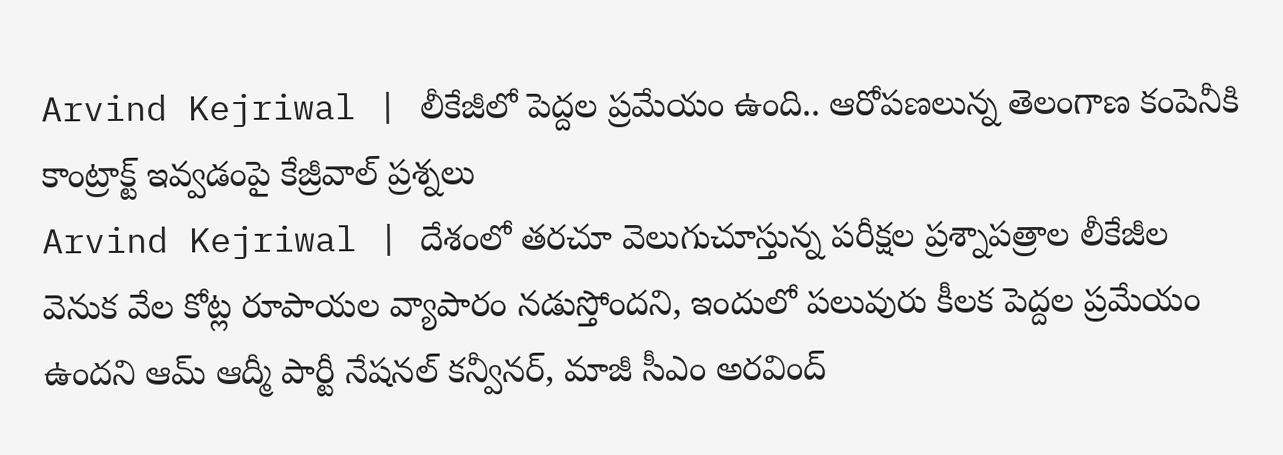Arvind Kejriwal | లీకేజీలో పెద్దల ప్రమేయం ఉంది.. ఆరోపణలున్న తెలంగాణ కంపెనీకి కాంట్రాక్ట్ ఇవ్వడంపై కేజ్రీవాల్ ప్రశ్నలు
Arvind Kejriwal | దేశంలో తరచూ వెలుగుచూస్తున్న పరీక్షల ప్రశ్నాపత్రాల లీకేజీల వెనుక వేల కోట్ల రూపాయల వ్యాపారం నడుస్తోందని, ఇందులో పలువురు కీలక పెద్దల ప్రమేయం ఉందని ఆమ్ ఆద్మీ పార్టీ నేషనల్ కన్వీనర్, మాజీ సీఎం అరవింద్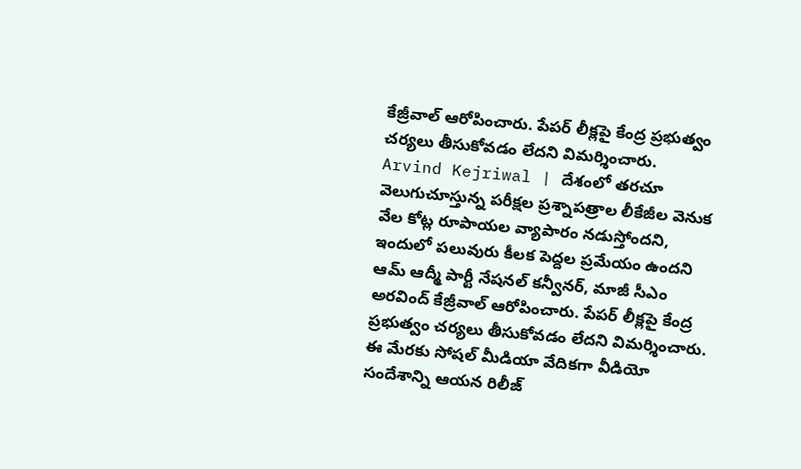కేజ్రీవాల్ ఆరోపించారు. పేపర్ లీక్లపై కేంద్ర ప్రభుత్వం చర్యలు తీసుకోవడం లేదని విమర్శించారు.
Arvind Kejriwal | దేశంలో తరచూ వెలుగుచూస్తున్న పరీక్షల ప్రశ్నాపత్రాల లీకేజీల వెనుక వేల కోట్ల రూపాయల వ్యాపారం నడుస్తోందని, ఇందులో పలువురు కీలక పెద్దల ప్రమేయం ఉందని ఆమ్ ఆద్మీ పార్టీ నేషనల్ కన్వీనర్, మాజీ సీఎం అరవింద్ కేజ్రీవాల్ ఆరోపించారు. పేపర్ లీక్లపై కేంద్ర ప్రభుత్వం చర్యలు తీసుకోవడం లేదని విమర్శించారు. ఈ మేరకు సోషల్ మీడియా వేదికగా వీడియో సందేశాన్ని ఆయన రిలీజ్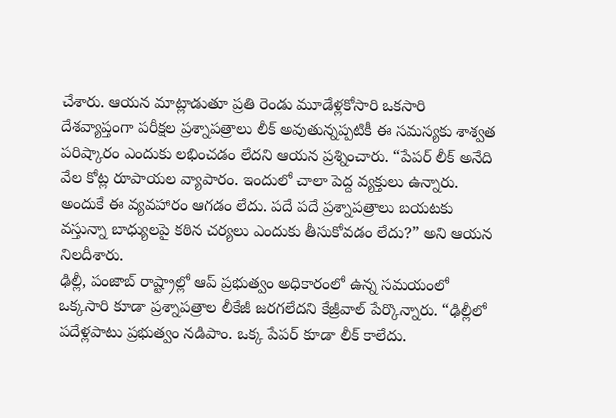చేశారు. ఆయన మాట్లాడుతూ ప్రతి రెండు మూడేళ్లకోసారి ఒకసారి దేశవ్యాప్తంగా పరీక్షల ప్రశ్నాపత్రాలు లీక్ అవుతున్నప్పటికీ ఈ సమస్యకు శాశ్వత పరిష్కారం ఎందుకు లభించడం లేదని ఆయన ప్రశ్నించారు. “పేపర్ లీక్ అనేది వేల కోట్ల రూపాయల వ్యాపారం. ఇందులో చాలా పెద్ద వ్యక్తులు ఉన్నారు. అందుకే ఈ వ్యవహారం ఆగడం లేదు. పదే పదే ప్రశ్నాపత్రాలు బయటకు వస్తున్నా బాధ్యులపై కఠిన చర్యలు ఎందుకు తీసుకోవడం లేదు?” అని ఆయన నిలదీశారు.
ఢిల్లీ, పంజాబ్ రాష్ట్రాల్లో ఆప్ ప్రభుత్వం అధికారంలో ఉన్న సమయంలో ఒక్కసారి కూడా ప్రశ్నాపత్రాల లీకేజీ జరగలేదని కేజ్రీవాల్ పేర్కొన్నారు. “ఢిల్లీలో పదేళ్లపాటు ప్రభుత్వం నడిపాం. ఒక్క పేపర్ కూడా లీక్ కాలేదు.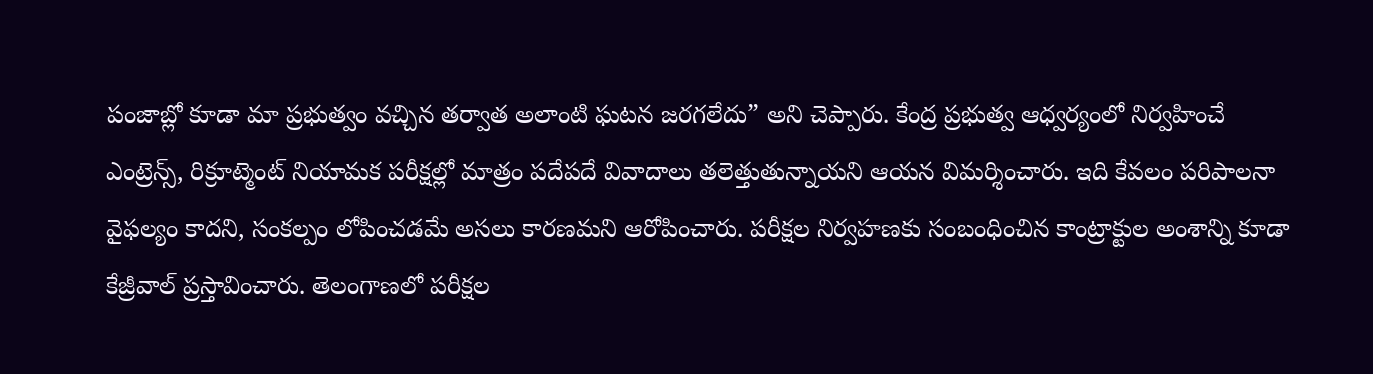పంజాబ్లో కూడా మా ప్రభుత్వం వచ్చిన తర్వాత అలాంటి ఘటన జరగలేదు” అని చెప్పారు. కేంద్ర ప్రభుత్వ ఆధ్వర్యంలో నిర్వహించే ఎంట్రెన్స్, రిక్రూట్మెంట్ నియామక పరీక్షల్లో మాత్రం పదేపదే వివాదాలు తలెత్తుతున్నాయని ఆయన విమర్శించారు. ఇది కేవలం పరిపాలనా వైఫల్యం కాదని, సంకల్పం లోపించడమే అసలు కారణమని ఆరోపించారు. పరీక్షల నిర్వహణకు సంబంధించిన కాంట్రాక్టుల అంశాన్ని కూడా కేజ్రీవాల్ ప్రస్తావించారు. తెలంగాణలో పరీక్షల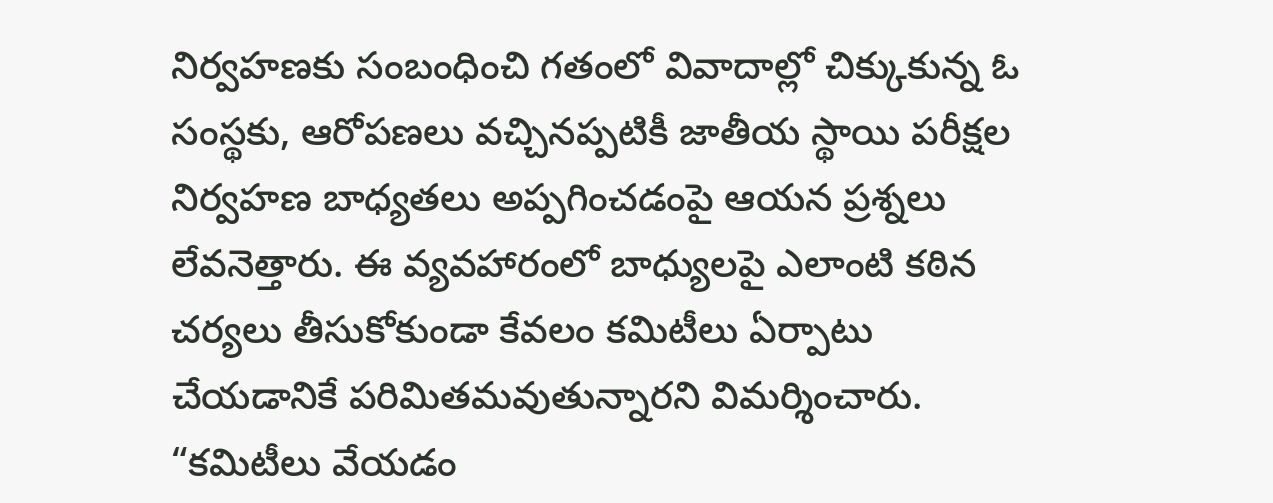నిర్వహణకు సంబంధించి గతంలో వివాదాల్లో చిక్కుకున్న ఓ సంస్థకు, ఆరోపణలు వచ్చినప్పటికీ జాతీయ స్థాయి పరీక్షల నిర్వహణ బాధ్యతలు అప్పగించడంపై ఆయన ప్రశ్నలు లేవనెత్తారు. ఈ వ్యవహారంలో బాధ్యులపై ఎలాంటి కఠిన చర్యలు తీసుకోకుండా కేవలం కమిటీలు ఏర్పాటు చేయడానికే పరిమితమవుతున్నారని విమర్శించారు. “కమిటీలు వేయడం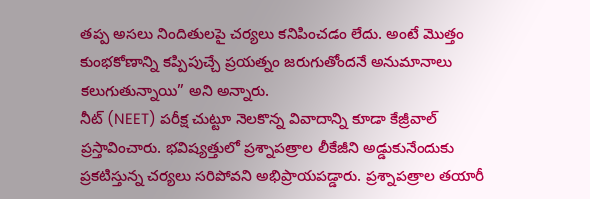తప్ప అసలు నిందితులపై చర్యలు కనిపించడం లేదు. అంటే మొత్తం కుంభకోణాన్ని కప్పిపుచ్చే ప్రయత్నం జరుగుతోందనే అనుమానాలు కలుగుతున్నాయి” అని అన్నారు.
నీట్ (NEET) పరీక్ష చుట్టూ నెలకొన్న వివాదాన్ని కూడా కేజ్రీవాల్ ప్రస్తావించారు. భవిష్యత్తులో ప్రశ్నాపత్రాల లీకేజీని అడ్డుకునేందుకు ప్రకటిస్తున్న చర్యలు సరిపోవని అభిప్రాయపడ్డారు. ప్రశ్నాపత్రాల తయారీ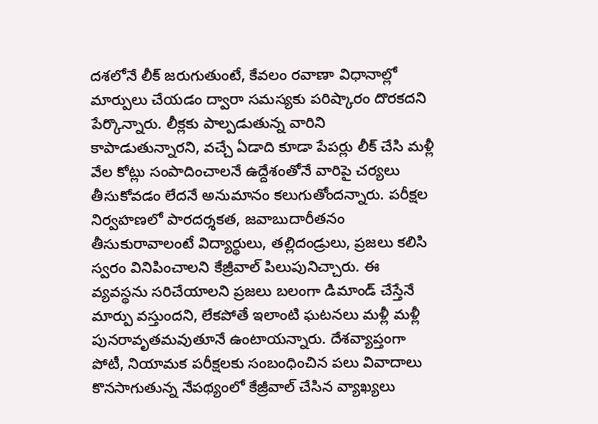దశలోనే లీక్ జరుగుతుంటే, కేవలం రవాణా విధానాల్లో మార్పులు చేయడం ద్వారా సమస్యకు పరిష్కారం దొరకదని పేర్కొన్నారు. లీక్లకు పాల్పడుతున్న వారిని కాపాడుతున్నారని, వచ్చే ఏడాది కూడా పేపర్లు లీక్ చేసి మళ్లీ వేల కోట్లు సంపాదించాలనే ఉద్దేశంతోనే వారిపై చర్యలు తీసుకోవడం లేదనే అనుమానం కలుగుతోందన్నారు. పరీక్షల నిర్వహణలో పారదర్శకత, జవాబుదారీతనం తీసుకురావాలంటే విద్యార్థులు, తల్లిదండ్రులు, ప్రజలు కలిసి స్వరం వినిపించాలని కేజ్రీవాల్ పిలుపునిచ్చారు. ఈ వ్యవస్థను సరిచేయాలని ప్రజలు బలంగా డిమాండ్ చేస్తేనే మార్పు వస్తుందని, లేకపోతే ఇలాంటి ఘటనలు మళ్లీ మళ్లీ పునరావృతమవుతూనే ఉంటాయన్నారు. దేశవ్యాప్తంగా పోటీ, నియామక పరీక్షలకు సంబంధించిన పలు వివాదాలు కొనసాగుతున్న నేపథ్యంలో కేజ్రీవాల్ చేసిన వ్యాఖ్యలు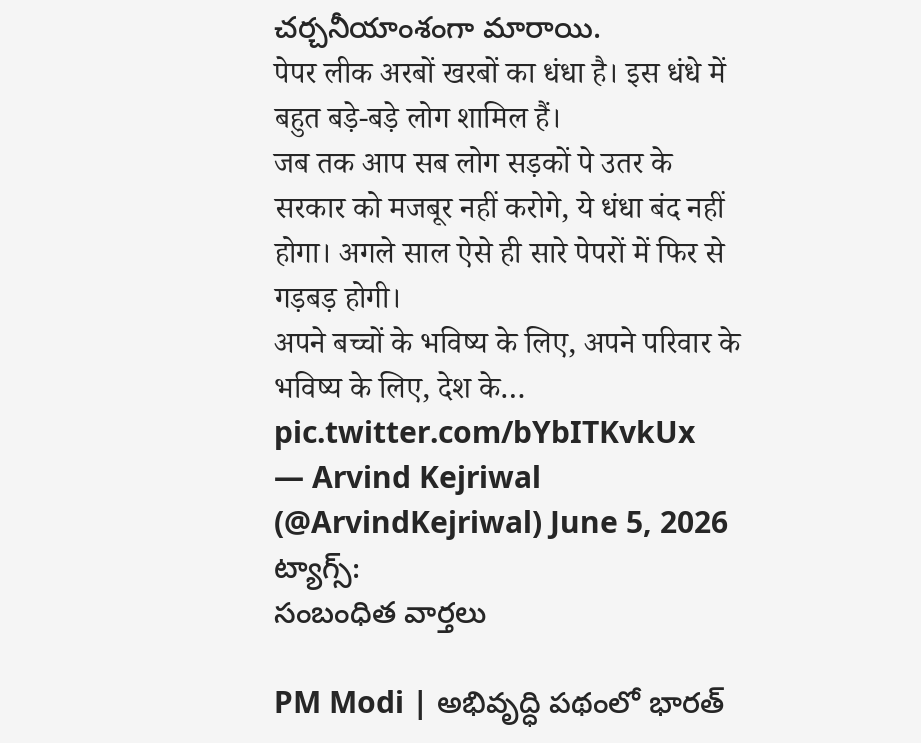చర్చనీయాంశంగా మారాయి.
पेपर लीक अरबों खरबों का धंधा है। इस धंधे में बहुत बड़े-बड़े लोग शामिल हैं।
जब तक आप सब लोग सड़कों पे उतर के सरकार को मजबूर नहीं करोगे, ये धंधा बंद नहीं होगा। अगले साल ऐसे ही सारे पेपरों में फिर से गड़बड़ होगी।
अपने बच्चों के भविष्य के लिए, अपने परिवार के भविष्य के लिए, देश के… pic.twitter.com/bYbITKvkUx
— Arvind Kejriwal (@ArvindKejriwal) June 5, 2026
ట్యాగ్స్:
సంబంధిత వార్తలు

PM Modi | అభివృద్ధి పథంలో భారత్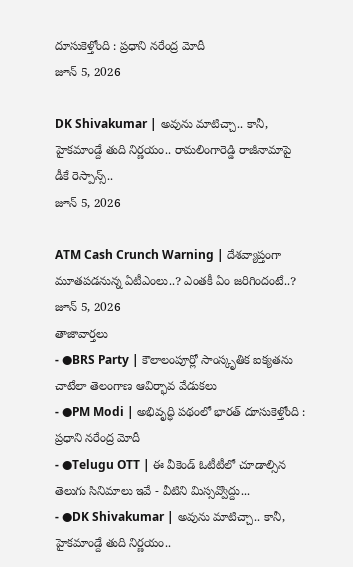దూసుకెళ్తోంది : ప్రధాని నరేంద్ర మోదీ
జూన్ 5, 2026

DK Shivakumar | అవును మాటిచ్చా.. కానీ, హైకమాండ్దే తుది నిర్ణయం.. రామలింగారెడ్డి రాజీనామాపై డీకే రెస్పాన్స్..
జూన్ 5, 2026

ATM Cash Crunch Warning | దేశవ్యాప్తంగా మూతపడనున్న ఏటీఎంలు..? ఎంతకీ ఏం జరిగిందంటే..?
జూన్ 5, 2026
తాజావార్తలు
- ●BRS Party | కౌలాలంపూర్లో సాంస్కృతిక ఐక్యతను చాటేలా తెలంగాణ ఆవిర్భావ వేడుకలు
- ●PM Modi | అభివృద్ధి పథంలో భారత్ దూసుకెళ్తోంది : ప్రధాని నరేంద్ర మోదీ
- ●Telugu OTT | ఈ వీకెండ్ ఓటీటీలో చూడాల్సిన తెలుగు సినిమాలు ఇవే - వీటిని మిస్సవ్వొద్దు...
- ●DK Shivakumar | అవును మాటిచ్చా.. కానీ, హైకమాండ్దే తుది నిర్ణయం..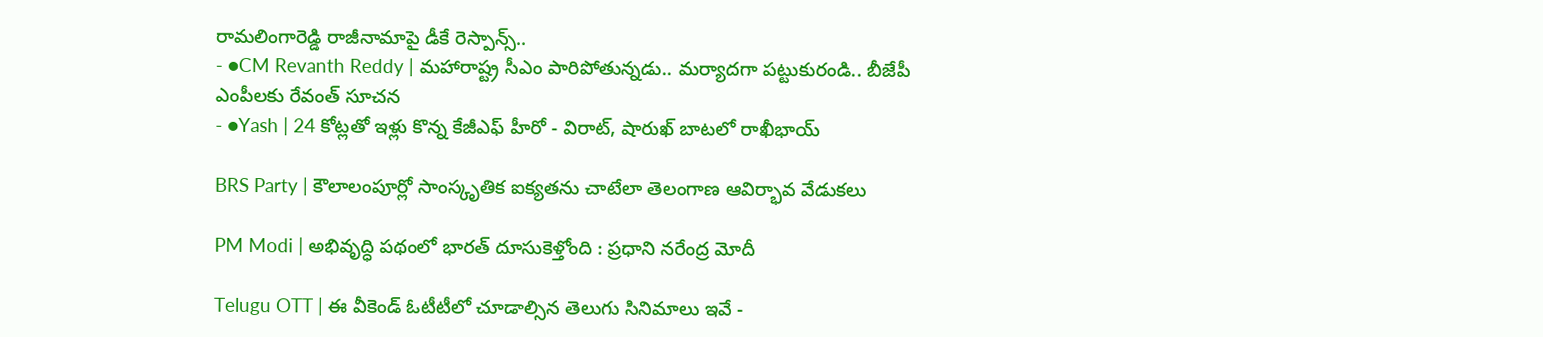రామలింగారెడ్డి రాజీనామాపై డీకే రెస్పాన్స్..
- ●CM Revanth Reddy | మహారాష్ట్ర సీఎం పారిపోతున్నడు.. మర్యాదగా పట్టుకురండి.. బీజేపీ ఎంపీలకు రేవంత్ సూచన
- ●Yash | 24 కోట్లతో ఇళ్లు కొన్న కేజీఎఫ్ హీరో - విరాట్, షారుఖ్ బాటలో రాఖీభాయ్

BRS Party | కౌలాలంపూర్లో సాంస్కృతిక ఐక్యతను చాటేలా తెలంగాణ ఆవిర్భావ వేడుకలు

PM Modi | అభివృద్ధి పథంలో భారత్ దూసుకెళ్తోంది : ప్రధాని నరేంద్ర మోదీ

Telugu OTT | ఈ వీకెండ్ ఓటీటీలో చూడాల్సిన తెలుగు సినిమాలు ఇవే -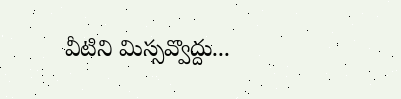వీటిని మిస్సవ్వొద్దు...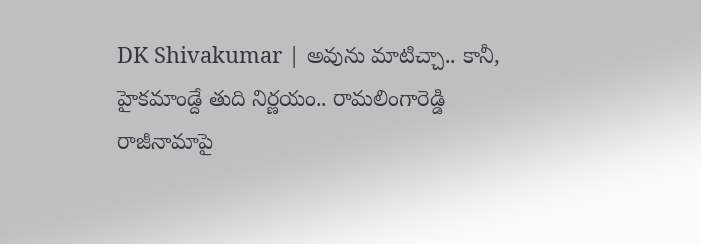DK Shivakumar | అవును మాటిచ్చా.. కానీ, హైకమాండ్దే తుది నిర్ణయం.. రామలింగారెడ్డి రాజీనామాపై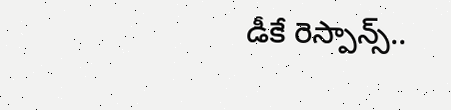డీకే రెస్పాన్స్..